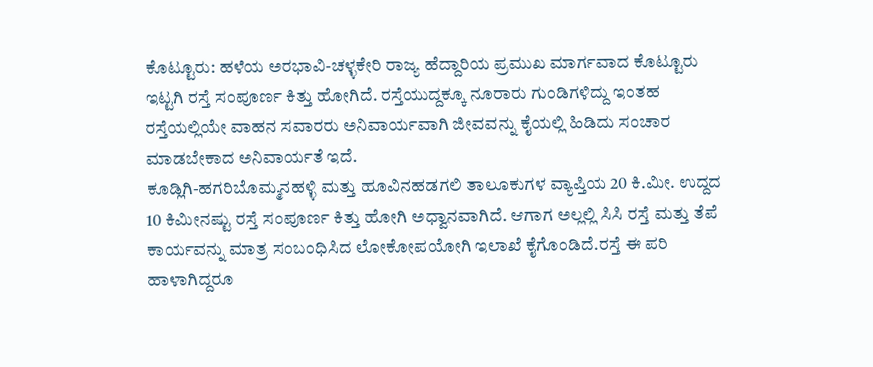ಕೊಟ್ಟೂರು: ಹಳೆಯ ಅರಭಾವಿ-ಚಳ್ಳಕೇರಿ ರಾಜ್ಯ ಹೆದ್ದಾರಿಯ ಪ್ರಮುಖ ಮಾರ್ಗವಾದ ಕೊಟ್ಟೂರು ಇಟ್ಟಗಿ ರಸ್ತೆ ಸಂಪೂರ್ಣ ಕಿತ್ತು ಹೋಗಿದೆ. ರಸ್ತೆಯುದ್ದಕ್ಕೂ ನೂರಾರು ಗುಂಡಿಗಳಿದ್ದು ಇಂತಹ ರಸ್ತೆಯಲ್ಲಿಯೇ ವಾಹನ ಸವಾರರು ಅನಿವಾರ್ಯವಾಗಿ ಜೀವವನ್ನು ಕೈಯಲ್ಲಿ ಹಿಡಿದು ಸಂಚಾರ ಮಾಡಬೇಕಾದ ಅನಿವಾರ್ಯತೆ ಇದೆ.
ಕೂಡ್ಲಿಗಿ-ಹಗರಿಬೊಮ್ಮನಹಳ್ಳಿ ಮತ್ತು ಹೂವಿನಹಡಗಲಿ ತಾಲೂಕುಗಳ ವ್ಯಾಪ್ತಿಯ 20 ಕಿ.ಮೀ. ಉದ್ದದ 10 ಕಿಮೀನಷ್ಟು ರಸ್ತೆ ಸಂಪೂರ್ಣ ಕಿತ್ತು ಹೋಗಿ ಅಧ್ವಾನವಾಗಿದೆ. ಆಗಾಗ ಅಲ್ಲಲ್ಲಿ ಸಿಸಿ ರಸ್ತೆ ಮತ್ತು ತೆಪೆ ಕಾರ್ಯವನ್ನು ಮಾತ್ರ ಸಂಬಂಧಿಸಿದ ಲೋಕೋಪಯೋಗಿ ಇಲಾಖೆ ಕೈಗೊಂಡಿದೆ.ರಸ್ತೆ ಈ ಪರಿ ಹಾಳಾಗಿದ್ದರೂ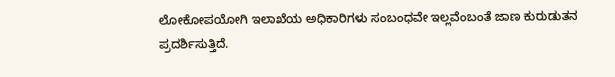ಲೋಕೋಪಯೋಗಿ ಇಲಾಖೆಯ ಅಧಿಕಾರಿಗಳು ಸಂಬಂಧವೇ ಇಲ್ಲವೆಂಬಂತೆ ಜಾಣ ಕುರುಡುತನ ಪ್ರದರ್ಶಿಸುತ್ತಿದೆ.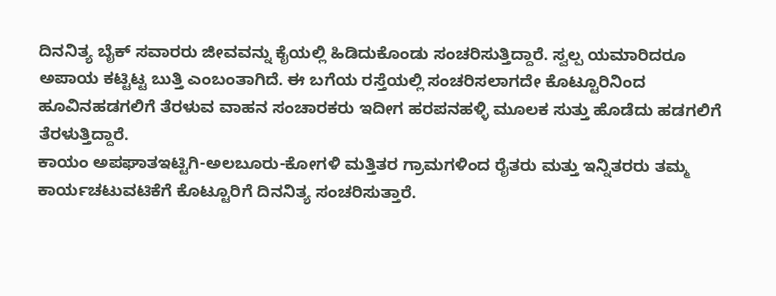ದಿನನಿತ್ಯ ಬೈಕ್ ಸವಾರರು ಜೀವವನ್ನು ಕೈಯಲ್ಲಿ ಹಿಡಿದುಕೊಂಡು ಸಂಚರಿಸುತ್ತಿದ್ದಾರೆ. ಸ್ವಲ್ಪ ಯಮಾರಿದರೂ ಅಪಾಯ ಕಟ್ಟಿಟ್ಟ ಬುತ್ತಿ ಎಂಬಂತಾಗಿದೆ. ಈ ಬಗೆಯ ರಸ್ತೆಯಲ್ಲಿ ಸಂಚರಿಸಲಾಗದೇ ಕೊಟ್ಟೂರಿನಿಂದ ಹೂವಿನಹಡಗಲಿಗೆ ತೆರಳುವ ವಾಹನ ಸಂಚಾರಕರು ಇದೀಗ ಹರಪನಹಳ್ಳಿ ಮೂಲಕ ಸುತ್ತು ಹೊಡೆದು ಹಡಗಲಿಗೆ ತೆರಳುತ್ತಿದ್ದಾರೆ.
ಕಾಯಂ ಅಪಘಾತಇಟ್ಟಿಗಿ-ಅಲಬೂರು-ಕೋಗಳಿ ಮತ್ತಿತರ ಗ್ರಾಮಗಳಿಂದ ರೈತರು ಮತ್ತು ಇನ್ನಿತರರು ತಮ್ಮ ಕಾರ್ಯಚಟುವಟಿಕೆಗೆ ಕೊಟ್ಟೂರಿಗೆ ದಿನನಿತ್ಯ ಸಂಚರಿಸುತ್ತಾರೆ.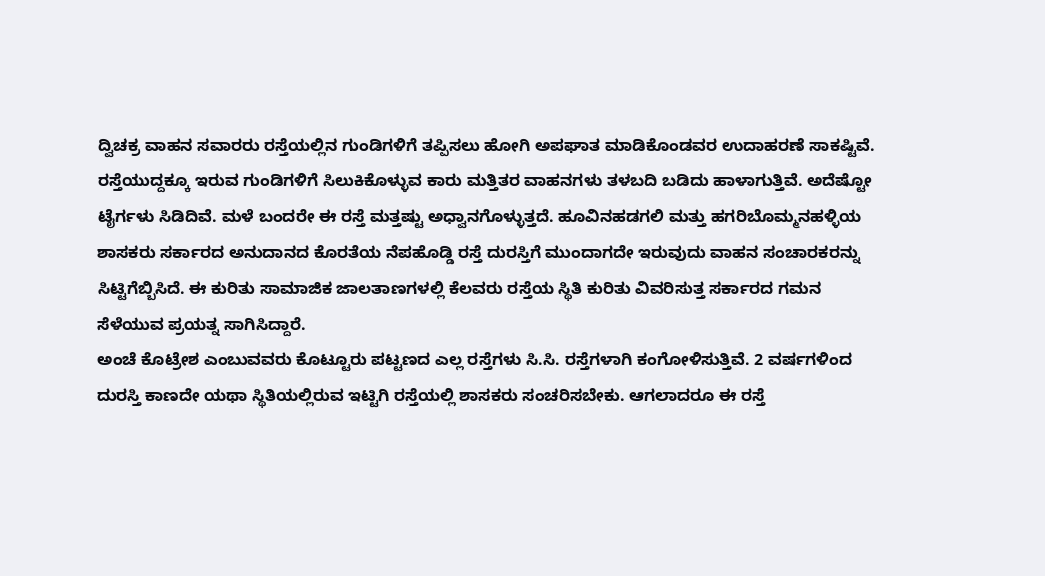ದ್ವಿಚಕ್ರ ವಾಹನ ಸವಾರರು ರಸ್ತೆಯಲ್ಲಿನ ಗುಂಡಿಗಳಿಗೆ ತಪ್ಪಿಸಲು ಹೋಗಿ ಅಪಘಾತ ಮಾಡಿಕೊಂಡವರ ಉದಾಹರಣೆ ಸಾಕಷ್ಟಿವೆ. ರಸ್ತೆಯುದ್ದಕ್ಕೂ ಇರುವ ಗುಂಡಿಗಳಿಗೆ ಸಿಲುಕಿಕೊಳ್ಳುವ ಕಾರು ಮತ್ತಿತರ ವಾಹನಗಳು ತಳಬದಿ ಬಡಿದು ಹಾಳಾಗುತ್ತಿವೆ. ಅದೆಷ್ಟೋ ಟೈರ್ಗಳು ಸಿಡಿದಿವೆ. ಮಳೆ ಬಂದರೇ ಈ ರಸ್ತೆ ಮತ್ತಷ್ಟು ಅಧ್ವಾನಗೊಳ್ಳುತ್ತದೆ. ಹೂವಿನಹಡಗಲಿ ಮತ್ತು ಹಗರಿಬೊಮ್ಮನಹಳ್ಳಿಯ ಶಾಸಕರು ಸರ್ಕಾರದ ಅನುದಾನದ ಕೊರತೆಯ ನೆಪಹೊಡ್ಡಿ ರಸ್ತೆ ದುರಸ್ತಿಗೆ ಮುಂದಾಗದೇ ಇರುವುದು ವಾಹನ ಸಂಚಾರಕರನ್ನು ಸಿಟ್ಟಿಗೆಬ್ಬಿಸಿದೆ. ಈ ಕುರಿತು ಸಾಮಾಜಿಕ ಜಾಲತಾಣಗಳಲ್ಲಿ ಕೆಲವರು ರಸ್ತೆಯ ಸ್ಥಿತಿ ಕುರಿತು ವಿವರಿಸುತ್ತ ಸರ್ಕಾರದ ಗಮನ ಸೆಳೆಯುವ ಪ್ರಯತ್ನ ಸಾಗಿಸಿದ್ದಾರೆ.
ಅಂಚೆ ಕೊಟ್ರೇಶ ಎಂಬುವವರು ಕೊಟ್ಟೂರು ಪಟ್ಟಣದ ಎಲ್ಲ ರಸ್ತೆಗಳು ಸಿ.ಸಿ. ರಸ್ತೆಗಳಾಗಿ ಕಂಗೋಳಿಸುತ್ತಿವೆ. 2 ವರ್ಷಗಳಿಂದ ದುರಸ್ತಿ ಕಾಣದೇ ಯಥಾ ಸ್ಥಿತಿಯಲ್ಲಿರುವ ಇಟ್ಟಿಗಿ ರಸ್ತೆಯಲ್ಲಿ ಶಾಸಕರು ಸಂಚರಿಸಬೇಕು. ಆಗಲಾದರೂ ಈ ರಸ್ತೆ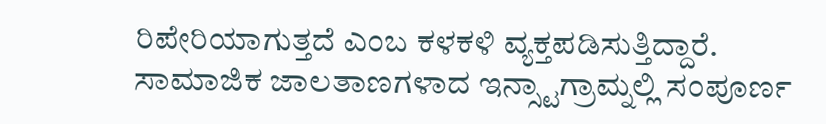ರಿಪೇರಿಯಾಗುತ್ತದೆ ಎಂಬ ಕಳಕಳಿ ವ್ಯಕ್ತಪಡಿಸುತ್ತಿದ್ದಾರೆ. ಸಾಮಾಜಿಕ ಜಾಲತಾಣಗಳಾದ ಇನ್ಸ್ಟಾಗ್ರಾಮ್ನಲ್ಲಿ ಸಂಪೂರ್ಣ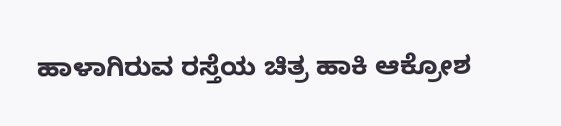ಹಾಳಾಗಿರುವ ರಸ್ತೆಯ ಚಿತ್ರ ಹಾಕಿ ಆಕ್ರೋಶ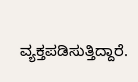ವ್ಯಕ್ತಪಡಿಸುತ್ತಿದ್ದಾರೆ.